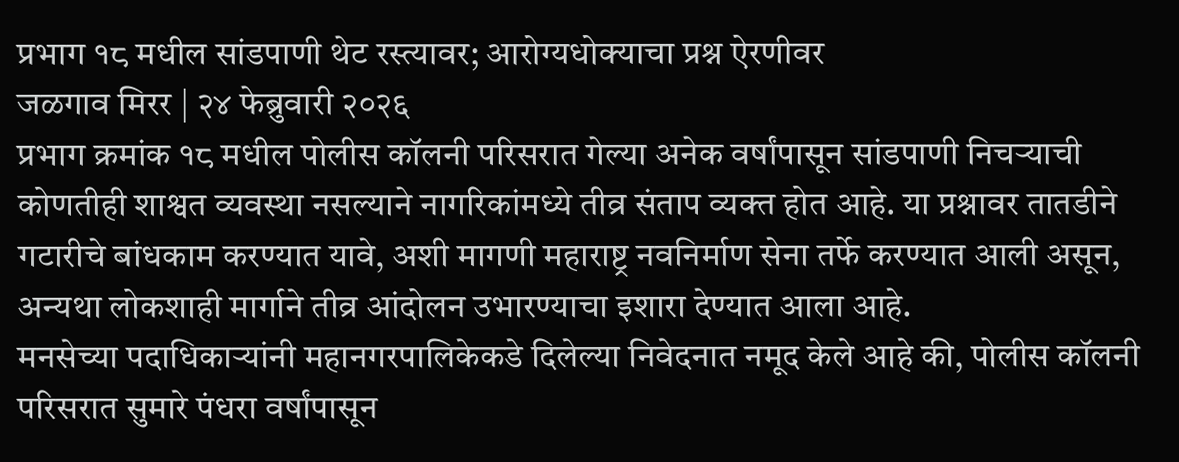प्रभाग १८ मधील सांडपाणी थेट रस्त्यावर; आरोग्यधोक्याचा प्रश्न ऐरणीवर
जळगाव मिरर | २४ फेब्रुवारी २०२६
प्रभाग क्रमांक १८ मधील पोलीस कॉलनी परिसरात गेल्या अनेक वर्षांपासून सांडपाणी निचऱ्याची कोणतीही शाश्वत व्यवस्था नसल्याने नागरिकांमध्ये तीव्र संताप व्यक्त होत आहे. या प्रश्नावर तातडीने गटारीचे बांधकाम करण्यात यावे, अशी मागणी महाराष्ट्र नवनिर्माण सेना तर्फे करण्यात आली असून, अन्यथा लोकशाही मार्गाने तीव्र आंदोलन उभारण्याचा इशारा देण्यात आला आहे.
मनसेच्या पदाधिकाऱ्यांनी महानगरपालिकेकडे दिलेल्या निवेदनात नमूद केले आहे की, पोलीस कॉलनी परिसरात सुमारे पंधरा वर्षांपासून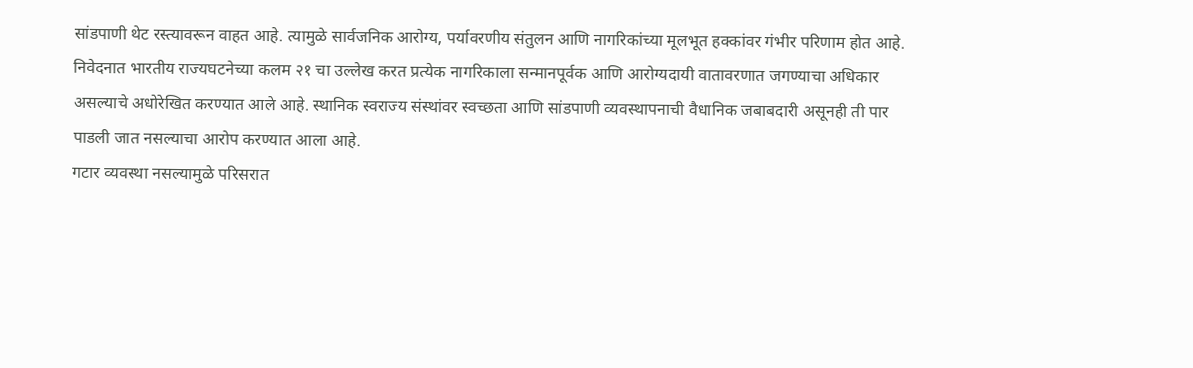सांडपाणी थेट रस्त्यावरून वाहत आहे. त्यामुळे सार्वजनिक आरोग्य, पर्यावरणीय संतुलन आणि नागरिकांच्या मूलभूत हक्कांवर गंभीर परिणाम होत आहे.
निवेदनात भारतीय राज्यघटनेच्या कलम २१ चा उल्लेख करत प्रत्येक नागरिकाला सन्मानपूर्वक आणि आरोग्यदायी वातावरणात जगण्याचा अधिकार असल्याचे अधोरेखित करण्यात आले आहे. स्थानिक स्वराज्य संस्थांवर स्वच्छता आणि सांडपाणी व्यवस्थापनाची वैधानिक जबाबदारी असूनही ती पार पाडली जात नसल्याचा आरोप करण्यात आला आहे.
गटार व्यवस्था नसल्यामुळे परिसरात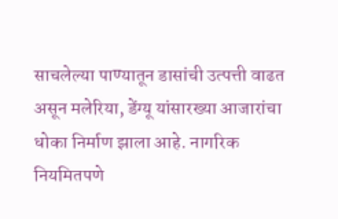साचलेल्या पाण्यातून डासांची उत्पत्ती वाढत असून मलेरिया, डेंग्यू यांसारख्या आजारांचा धोका निर्माण झाला आहे. नागरिक नियमितपणे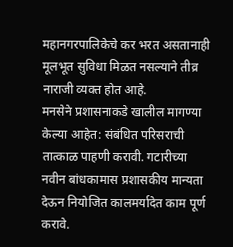महानगरपालिकेचे कर भरत असतानाही मूलभूत सुविधा मिळत नसल्याने तीव्र नाराजी व्यक्त होत आहे.
मनसेने प्रशासनाकडे खालील मागण्या केल्या आहेत: संबंधित परिसराची तात्काळ पाहणी करावी. गटारीच्या नवीन बांधकामास प्रशासकीय मान्यता देऊन नियोजित कालमर्यादेत काम पूर्ण करावे.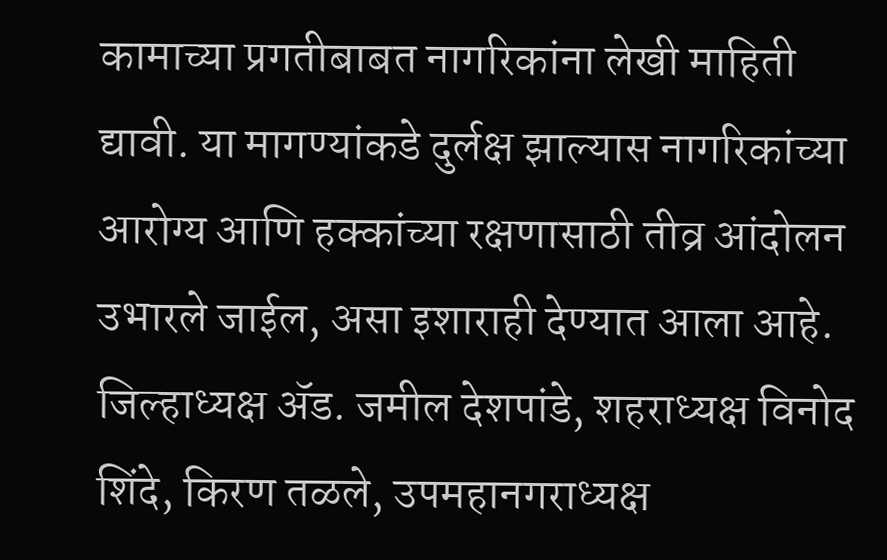कामाच्या प्रगतीबाबत नागरिकांना लेखी माहिती द्यावी. या मागण्यांकडे दुर्लक्ष झाल्यास नागरिकांच्या आरोग्य आणि हक्कांच्या रक्षणासाठी तीव्र आंदोलन उभारले जाईल, असा इशाराही देण्यात आला आहे.
जिल्हाध्यक्ष ॲड. जमील देशपांडे, शहराध्यक्ष विनोद शिंदे, किरण तळले, उपमहानगराध्यक्ष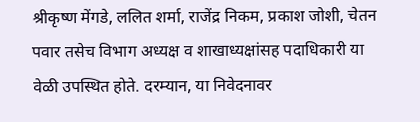श्रीकृष्ण मेंगडे, ललित शर्मा, राजेंद्र निकम, प्रकाश जोशी, चेतन पवार तसेच विभाग अध्यक्ष व शाखाध्यक्षांसह पदाधिकारी या वेळी उपस्थित होते. दरम्यान, या निवेदनावर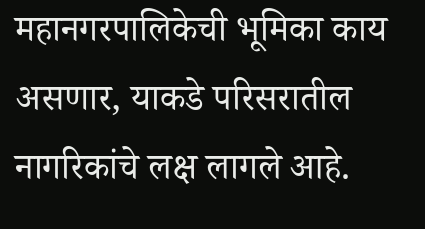महानगरपालिकेची भूमिका काय असणार, याकडे परिसरातील नागरिकांचे लक्ष लागले आहे.